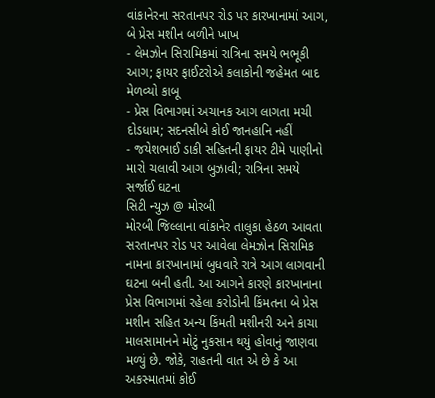વાંકાનેરના સરતાનપર રોડ પર કારખાનામાં આગ, બે પ્રેસ મશીન બળીને ખાખ
- લેમઝોન સિરામિકમાં રાત્રિના સમયે ભભૂકી આગ; ફાયર ફાઈટરોએ કલાકોની જહેમત બાદ મેળવ્યો કાબૂ
- પ્રેસ વિભાગમાં અચાનક આગ લાગતા મચી દોડધામ; સદનસીબે કોઈ જાનહાનિ નહીં
- જયેશભાઈ ડાકી સહિતની ફાયર ટીમે પાણીનો મારો ચલાવી આગ બુઝાવી; રાત્રિના સમયે સર્જાઈ ઘટના
સિટી ન્યુઝ @ મોરબી
મોરબી જિલ્લાના વાંકાનેર તાલુકા હેઠળ આવતા સરતાનપર રોડ પર આવેલા લેમઝોન સિરામિક નામના કારખાનામાં બુધવારે રાત્રે આગ લાગવાની ઘટના બની હતી. આ આગને કારણે કારખાનાના પ્રેસ વિભાગમાં રહેલા કરોડોની કિંમતના બે પ્રેસ મશીન સહિત અન્ય કિંમતી મશીનરી અને કાચા માલસામાનને મોટું નુકસાન થયું હોવાનું જાણવા મળ્યું છે. જોકે, રાહતની વાત એ છે કે આ અકસ્માતમાં કોઈ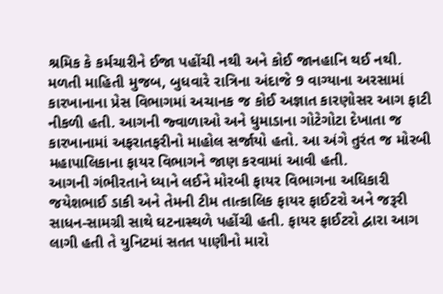શ્રમિક કે કર્મચારીને ઈજા પહોંચી નથી અને કોઈ જાનહાનિ થઈ નથી.
મળતી માહિતી મુજબ, બુધવારે રાત્રિના અંદાજે 9 વાગ્યાના અરસામાં કારખાનાના પ્રેસ વિભાગમાં અચાનક જ કોઈ અજ્ઞાત કારણોસર આગ ફાટી નીકળી હતી. આગની જ્વાળાઓ અને ધુમાડાના ગોટેગોટા દેખાતા જ કારખાનામાં અફરાતફરીનો માહોલ સર્જાયો હતો. આ અંગે તુરંત જ મોરબી મહાપાલિકાના ફાયર વિભાગને જાણ કરવામાં આવી હતી.
આગની ગંભીરતાને ધ્યાને લઈને મોરબી ફાયર વિભાગના અધિકારી જયેશભાઈ ડાકી અને તેમની ટીમ તાત્કાલિક ફાયર ફાઈટરો અને જરૂરી સાધન-સામગ્રી સાથે ઘટનાસ્થળે પહોંચી હતી. ફાયર ફાઈટરો દ્વારા આગ લાગી હતી તે યુનિટમાં સતત પાણીનો મારો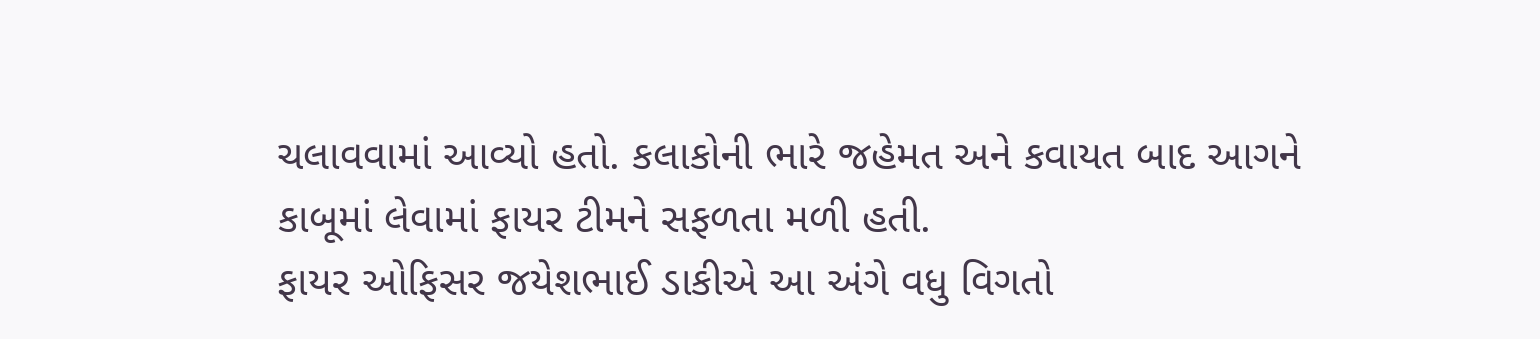ચલાવવામાં આવ્યો હતો. કલાકોની ભારે જહેમત અને કવાયત બાદ આગને કાબૂમાં લેવામાં ફાયર ટીમને સફળતા મળી હતી.
ફાયર ઓફિસર જયેશભાઈ ડાકીએ આ અંગે વધુ વિગતો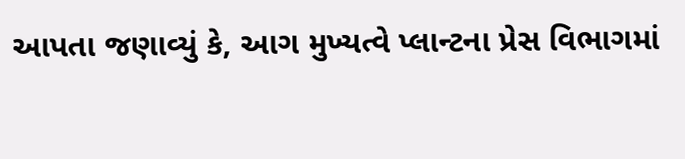આપતા જણાવ્યું કે, આગ મુખ્યત્વે પ્લાન્ટના પ્રેસ વિભાગમાં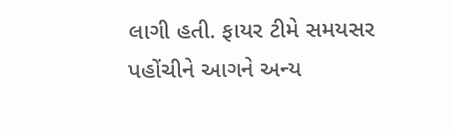લાગી હતી. ફાયર ટીમે સમયસર પહોંચીને આગને અન્ય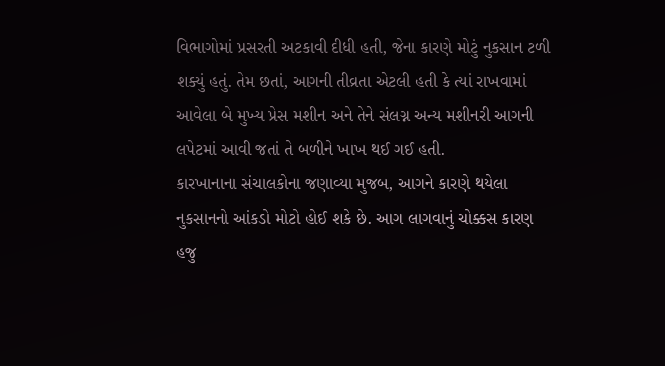વિભાગોમાં પ્રસરતી અટકાવી દીધી હતી, જેના કારણે મોટું નુકસાન ટળી શક્યું હતું. તેમ છતાં, આગની તીવ્રતા એટલી હતી કે ત્યાં રાખવામાં આવેલા બે મુખ્ય પ્રેસ મશીન અને તેને સંલગ્ન અન્ય મશીનરી આગની લપેટમાં આવી જતાં તે બળીને ખાખ થઈ ગઈ હતી.
કારખાનાના સંચાલકોના જણાવ્યા મુજબ, આગને કારણે થયેલા નુકસાનનો આંકડો મોટો હોઈ શકે છે. આગ લાગવાનું ચોક્કસ કારણ હજુ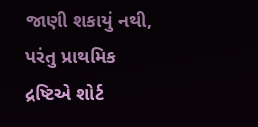જાણી શકાયું નથી, પરંતુ પ્રાથમિક દ્રષ્ટિએ શોર્ટ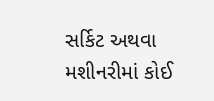સર્કિટ અથવા મશીનરીમાં કોઈ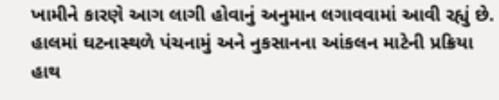ખામીને કારણે આગ લાગી હોવાનું અનુમાન લગાવવામાં આવી રહ્યું છે. હાલમાં ઘટનાસ્થળે પંચનામું અને નુકસાનના આંકલન માટેની પ્રક્રિયા હાથ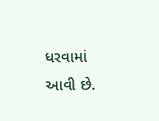ધરવામાં આવી છે.